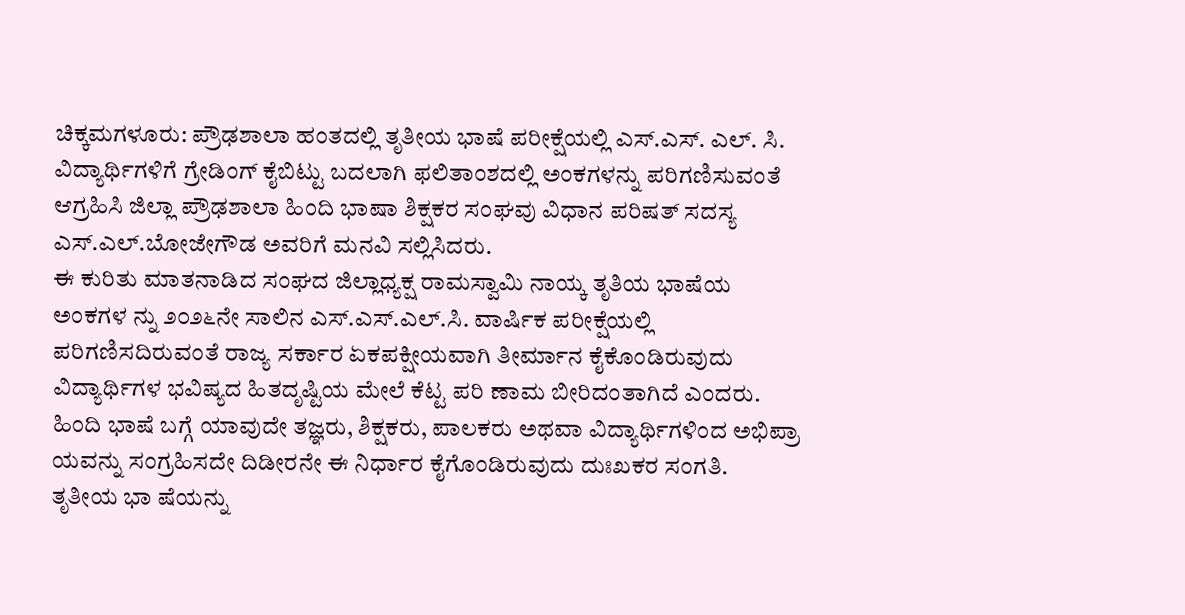ಚಿಕ್ಕಮಗಳೂರು: ಪ್ರೌಢಶಾಲಾ ಹಂತದಲ್ಲಿ ತೃತೀಯ ಭಾಷೆ ಪರೀಕ್ಷೆಯಲ್ಲಿ ಎಸ್.ಎಸ್. ಎಲ್. ಸಿ. ವಿದ್ಯಾರ್ಥಿಗಳಿಗೆ ಗ್ರೇಡಿಂಗ್ ಕೈಬಿಟ್ಟು ಬದಲಾಗಿ ಫಲಿತಾಂಶದಲ್ಲಿ ಅಂಕಗಳನ್ನು ಪರಿಗಣಿಸುವಂತೆ ಆಗ್ರಹಿಸಿ ಜಿಲ್ಲಾ ಪ್ರೌಢಶಾಲಾ ಹಿಂದಿ ಭಾಷಾ ಶಿಕ್ಷಕರ ಸಂಘವು ವಿಧಾನ ಪರಿಷತ್ ಸದಸ್ಯ ಎಸ್.ಎಲ್.ಬೋಜೇಗೌಡ ಅವರಿಗೆ ಮನವಿ ಸಲ್ಲಿಸಿದರು.
ಈ ಕುರಿತು ಮಾತನಾಡಿದ ಸಂಘದ ಜಿಲ್ಲಾಧ್ಯಕ್ಷ ರಾಮಸ್ವಾಮಿ ನಾಯ್ಕ ತೃತಿಯ ಭಾಷೆಯ ಅಂಕಗಳ ನ್ನು ೨೦೨೬ನೇ ಸಾಲಿನ ಎಸ್.ಎಸ್.ಎಲ್.ಸಿ. ವಾರ್ಷಿಕ ಪರೀಕ್ಷೆಯಲ್ಲಿ ಪರಿಗಣಿಸದಿರುವಂತೆ ರಾಜ್ಯ ಸರ್ಕಾರ ಏಕಪಕ್ಷೀಯವಾಗಿ ತೀರ್ಮಾನ ಕೈಕೊಂಡಿರುವುದು ವಿದ್ಯಾರ್ಥಿಗಳ ಭವಿಷ್ಯದ ಹಿತದೃಷ್ಟಿಯ ಮೇಲೆ ಕೆಟ್ಟ ಪರಿ ಣಾಮ ಬೀರಿದಂತಾಗಿದೆ ಎಂದರು.
ಹಿಂದಿ ಭಾಷೆ ಬಗ್ಗೆ ಯಾವುದೇ ತಜ್ಞರು, ಶಿಕ್ಷಕರು, ಪಾಲಕರು ಅಥವಾ ವಿದ್ಯಾರ್ಥಿಗಳಿಂದ ಅಭಿಪ್ರಾ ಯವನ್ನು ಸಂಗ್ರಹಿಸದೇ ದಿಡೀರನೇ ಈ ನಿರ್ಧಾರ ಕೈಗೊಂಡಿರುವುದು ದುಃಖಕರ ಸಂಗತಿ. ತೃತೀಯ ಭಾ ಷೆಯನ್ನು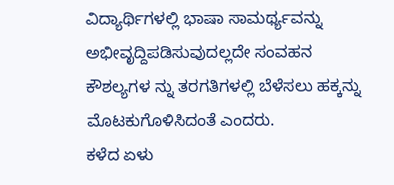ವಿದ್ಯಾರ್ಥಿಗಳಲ್ಲಿ ಭಾಷಾ ಸಾಮರ್ಥ್ಯವನ್ನು ಅಭೀವೃದ್ದಿಪಡಿಸುವುದಲ್ಲದೇ ಸಂವಹನ ಕೌಶಲ್ಯಗಳ ನ್ನು ತರಗತಿಗಳಲ್ಲಿ ಬೆಳೆಸಲು ಹಕ್ಕನ್ನು ಮೊಟಕುಗೊಳಿಸಿದಂತೆ ಎಂದರು.
ಕಳೆದ ಏಳು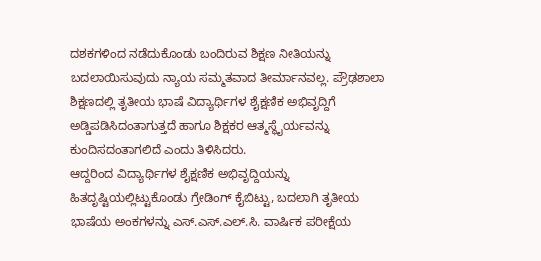ದಶಕಗಳಿಂದ ನಡೆದುಕೊಂಡು ಬಂದಿರುವ ಶಿಕ್ಷಣ ನೀತಿಯನ್ನು ಬದಲಾಯಿಸುವುದು ನ್ಯಾಯ ಸಮ್ಮತವಾದ ತೀರ್ಮಾನವಲ್ಲ. ಪ್ರೌಢಶಾಲಾ ಶಿಕ್ಷಣದಲ್ಲಿ ತೃತೀಯ ಭಾಷೆ ವಿದ್ಯಾರ್ಥಿಗಳ ಶೈಕ್ಷಣಿಕ ಅಭಿವೃದ್ದಿಗೆ ಅಡ್ಡಿಪಡಿಸಿದಂತಾಗುತ್ತದೆ ಹಾಗೂ ಶಿಕ್ಷಕರ ಆತ್ಮಸ್ಥೈರ್ಯವನ್ನು ಕುಂದಿಸದಂತಾಗಲಿದೆ ಎಂದು ತಿಳಿಸಿದರು.
ಆದ್ದರಿಂದ ವಿದ್ಯಾರ್ಥಿಗಳ ಶೈಕ್ಷಣಿಕ ಅಭಿವೃದ್ದಿಯನ್ನು ಹಿತದೃಷ್ಟಿಯಲ್ಲಿಟ್ಟುಕೊಂಡು ಗ್ರೇಡಿಂಗ್ ಕೈಬಿಟ್ಟು, ಬದಲಾಗಿ ತೃತೀಯ ಭಾಷೆಯ ಅಂಕಗಳನ್ನು ಎಸ್.ಎಸ್.ಎಲ್.ಸಿ. ವಾರ್ಷಿಕ ಪರೀಕ್ಷೆಯ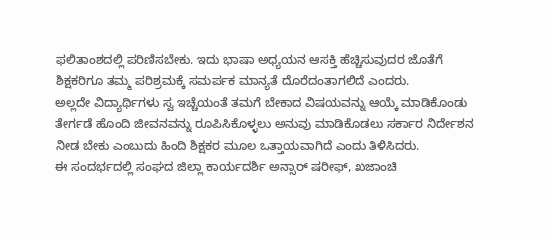ಫಲಿತಾಂಶದಲ್ಲಿ ಪರಿಣಿಸಬೇಕು. ಇದು ಭಾಷಾ ಅಧ್ಯಯನ ಆಸಕ್ತಿ ಹೆಚ್ಚಿಸುವುದರ ಜೊತೆಗೆ ಶಿಕ್ಷಕರಿಗೂ ತಮ್ಮ ಪರಿಶ್ರಮಕ್ಕೆ ಸಮರ್ಪಕ ಮಾನ್ಯತೆ ದೊರೆದಂತಾಗಲಿದೆ ಎಂದರು.
ಅಲ್ಲದೇ ವಿದ್ಯಾರ್ಥಿಗಳು ಸ್ವ ಇಚ್ಚೆಯಂತೆ ತಮಗೆ ಬೇಕಾದ ವಿಷಯವನ್ನು ಆಯ್ಕೆ ಮಾಡಿಕೊಂಡು ತೇರ್ಗಡೆ ಹೊಂದಿ ಜೀವನವನ್ನು ರೂಪಿಸಿಕೊಳ್ಳಲು ಅನುವು ಮಾಡಿಕೊಡಲು ಸರ್ಕಾರ ನಿರ್ದೇಶನ ನೀಡ ಬೇಕು ಎಂಬುದು ಹಿಂದಿ ಶಿಕ್ಷಕರ ಮೂಲ ಒತ್ತಾಯವಾಗಿದೆ ಎಂದು ತಿಳಿಸಿದರು.
ಈ ಸಂದರ್ಭದಲ್ಲಿ ಸಂಘದ ಜಿಲ್ಲಾ ಕಾರ್ಯದರ್ಶಿ ಅನ್ಸಾರ್ ಷರೀಫ್, ಖಜಾಂಚಿ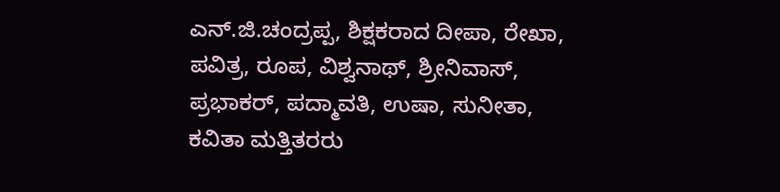ಎನ್.ಜಿ.ಚಂದ್ರಪ್ಪ, ಶಿಕ್ಷಕರಾದ ದೀಪಾ, ರೇಖಾ, ಪವಿತ್ರ, ರೂಪ, ವಿಶ್ವನಾಥ್, ಶ್ರೀನಿವಾಸ್, ಪ್ರಭಾಕರ್, ಪದ್ಮಾವತಿ, ಉಷಾ, ಸುನೀತಾ, ಕವಿತಾ ಮತ್ತಿತರರು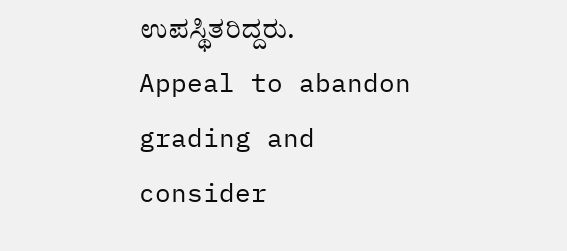ಉಪಸ್ಥಿತರಿದ್ದರು.
Appeal to abandon grading and consider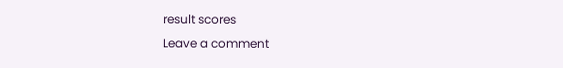result scores
Leave a comment